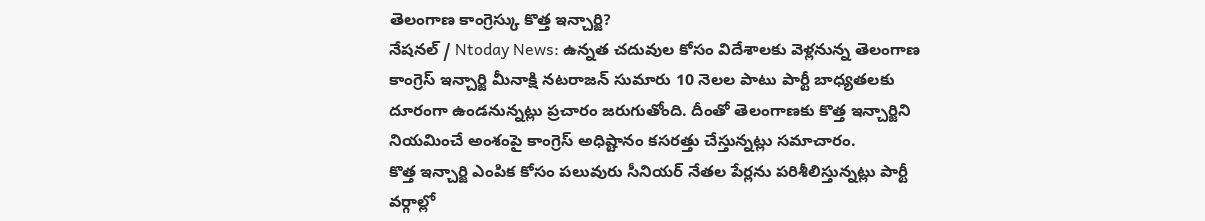తెలంగాణ కాంగ్రెస్కు కొత్త ఇన్చార్జి?
నేషనల్ / Ntoday News: ఉన్నత చదువుల కోసం విదేశాలకు వెళ్లనున్న తెలంగాణ కాంగ్రెస్ ఇన్చార్జి మీనాక్షి నటరాజన్ సుమారు 10 నెలల పాటు పార్టీ బాధ్యతలకు దూరంగా ఉండనున్నట్లు ప్రచారం జరుగుతోంది. దీంతో తెలంగాణకు కొత్త ఇన్చార్జిని నియమించే అంశంపై కాంగ్రెస్ అధిష్టానం కసరత్తు చేస్తున్నట్లు సమాచారం.
కొత్త ఇన్చార్జి ఎంపిక కోసం పలువురు సీనియర్ నేతల పేర్లను పరిశీలిస్తున్నట్లు పార్టీ వర్గాల్లో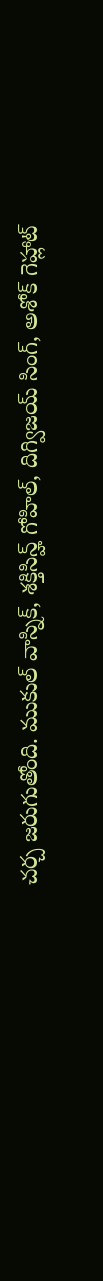చర్చ జరుగుతోంది. ముకుల్ వాస్నిక్, శక్తిసిన్హ్ గోహిల్, దిగ్విజయ్ సింగ్, అశోక్ గెహ్లాట్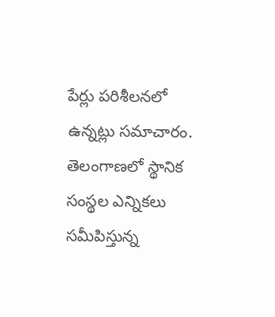పేర్లు పరిశీలనలో ఉన్నట్లు సమాచారం.
తెలంగాణలో స్థానిక సంస్థల ఎన్నికలు సమీపిస్తున్న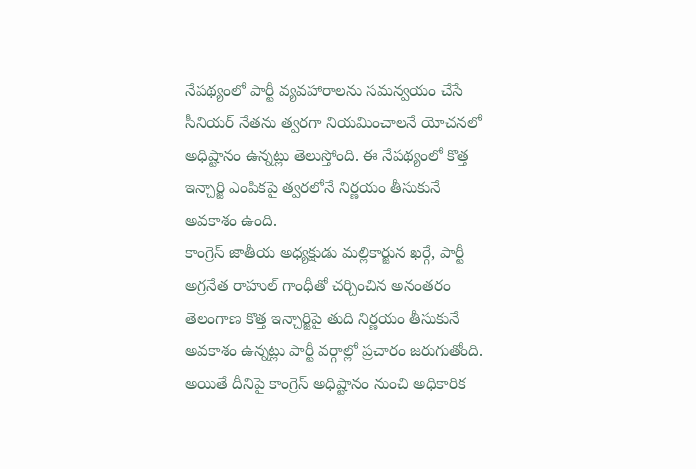నేపథ్యంలో పార్టీ వ్యవహారాలను సమన్వయం చేసే సీనియర్ నేతను త్వరగా నియమించాలనే యోచనలో అధిష్టానం ఉన్నట్లు తెలుస్తోంది. ఈ నేపథ్యంలో కొత్త ఇన్చార్జి ఎంపికపై త్వరలోనే నిర్ణయం తీసుకునే అవకాశం ఉంది.
కాంగ్రెస్ జాతీయ అధ్యక్షుడు మల్లికార్జున ఖర్గే, పార్టీ అగ్రనేత రాహుల్ గాంధీతో చర్చించిన అనంతరం తెలంగాణ కొత్త ఇన్చార్జిపై తుది నిర్ణయం తీసుకునే అవకాశం ఉన్నట్లు పార్టీ వర్గాల్లో ప్రచారం జరుగుతోంది. అయితే దీనిపై కాంగ్రెస్ అధిష్టానం నుంచి అధికారిక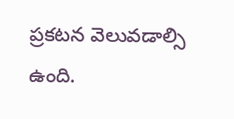ప్రకటన వెలువడాల్సి ఉంది.